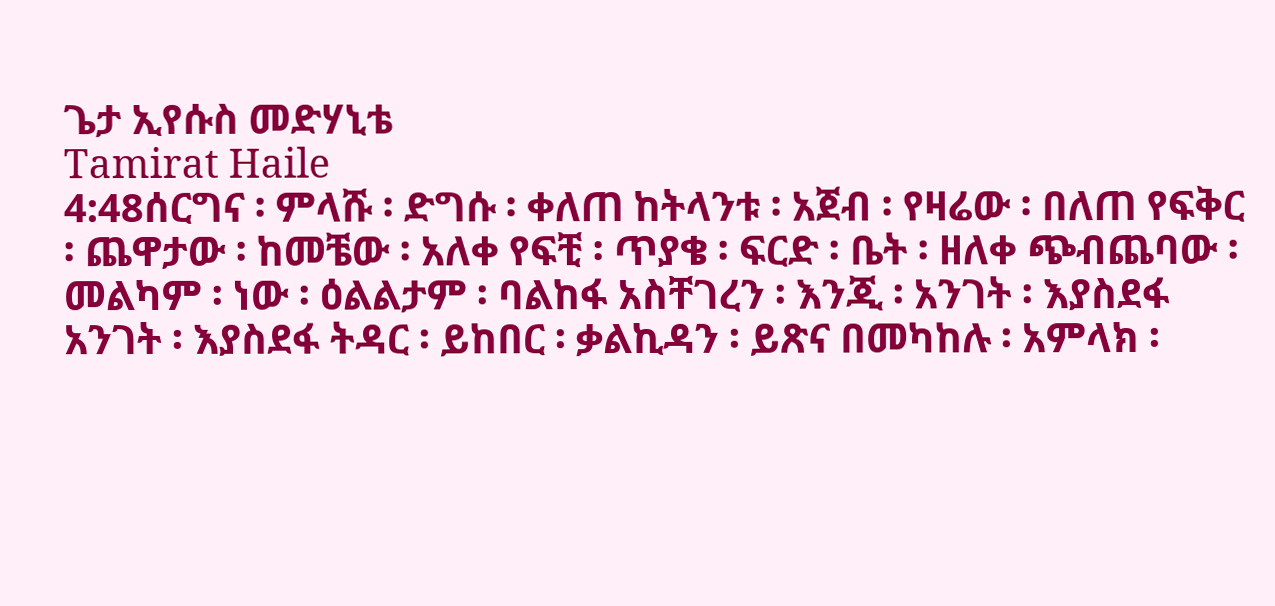ጌታ ኢየሱስ መድሃኒቴ
Tamirat Haile
4:48ሰርግና ፡ ምላሹ ፡ ድግሱ ፡ ቀለጠ ከትላንቱ ፡ አጀብ ፡ የዛሬው ፡ በለጠ የፍቅር ፡ ጨዋታው ፡ ከመቼው ፡ አለቀ የፍቺ ፡ ጥያቄ ፡ ፍርድ ፡ ቤት ፡ ዘለቀ ጭብጨባው ፡ መልካም ፡ ነው ፡ ዕልልታም ፡ ባልከፋ አስቸገረን ፡ እንጂ ፡ አንገት ፡ እያስደፋ አንገት ፡ እያስደፋ ትዳር ፡ ይከበር ፡ ቃልኪዳን ፡ ይጽና በመካከሉ ፡ አምላክ ፡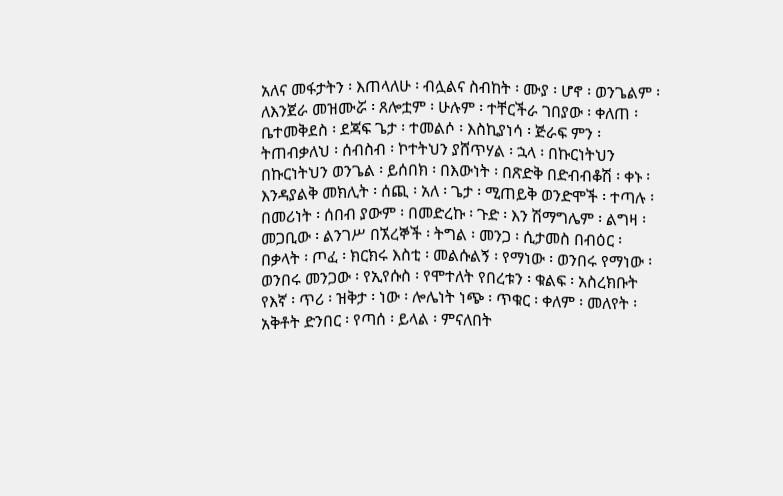አለና መፋታትን ፡ እጠላለሁ ፡ ብሏልና ስብከት ፡ ሙያ ፡ ሆኖ ፡ ወንጌልም ፡ ለእንጀራ መዝሙሯ ፡ ጸሎቷም ፡ ሁሉም ፡ ተቸርችራ ገበያው ፡ ቀለጠ ፡ ቤተመቅደስ ፡ ደጃፍ ጌታ ፡ ተመልሶ ፡ እስኪያነሳ ፡ ጅራፍ ምን ፡ ትጠብቃለህ ፡ ሰብስብ ፡ ኮተትህን ያሸጥሃል ፡ ኋላ ፡ በኩርነትህን በኩርነትህን ወንጌል ፡ ይሰበክ ፡ በእውነት ፡ በጽድቅ በድብብቆሽ ፡ ቀኑ ፡ እንዳያልቅ መክሊት ፡ ሰጪ ፡ አለ ፡ ጌታ ፡ ሚጠይቅ ወንድሞች ፡ ተጣሉ ፡ በመሪነት ፡ ሰበብ ያውም ፡ በመድረኩ ፡ ጉድ ፡ እን ሽማግሌም ፡ ልግዛ ፡ መጋቢው ፡ ልንገሥ በኧረኞች ፡ ትግል ፡ መንጋ ፡ ሲታመስ በብዕር ፡ በቃላት ፡ ጦፈ ፡ ክርክሩ እስቲ ፡ መልሱልኝ ፡ የማነው ፡ ወንበሩ የማነው ፡ ወንበሩ መንጋው ፡ የኢየሱስ ፡ የሞተለት የበረቱን ፡ ቁልፍ ፡ አስረክቡት የእኛ ፡ ጥሪ ፡ ዝቅታ ፡ ነው ፡ ሎሌነት ነጭ ፡ ጥቁር ፡ ቀለም ፡ መለየት ፡ አቅቶት ድንበር ፡ የጣሰ ፡ ይላል ፡ ምናለበት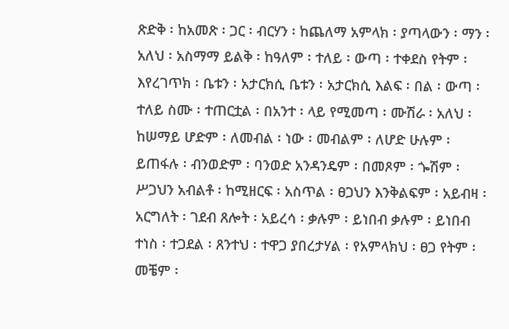ጽድቅ ፡ ከአመጽ ፡ ጋር ፡ ብርሃን ፡ ከጨለማ አምላክ ፡ ያጣላውን ፡ ማን ፡ አለህ ፡ አስማማ ይልቅ ፡ ከዓለም ፡ ተለይ ፡ ውጣ ፡ ተቀደስ የትም ፡ እየረገጥክ ፡ ቤቱን ፡ አታርክሲ ቤቱን ፡ አታርክሲ እልፍ ፡ በል ፡ ውጣ ፡ ተለይ ስሙ ፡ ተጠርቷል ፡ በአንተ ፡ ላይ የሚመጣ ፡ ሙሽራ ፡ አለህ ፡ ከሠማይ ሆድም ፡ ለመብል ፡ ነው ፡ መብልም ፡ ለሆድ ሁሉም ፡ ይጠፋሉ ፡ ብንወድም ፡ ባንወድ አንዳንዴም ፡ በመጾም ፡ ጐሽም ፡ ሥጋህን አብልቶ ፡ ከሚዘርፍ ፡ አስጥል ፡ ፀጋህን እንቅልፍም ፡ አይብዛ ፡ አርግለት ፡ ገደብ ጸሎት ፡ አይረሳ ፡ ቃሉም ፡ ይነበብ ቃሉም ፡ ይነበብ ተነስ ፡ ተጋደል ፡ ጸንተህ ፡ ተዋጋ ያበረታሃል ፡ የአምላክህ ፡ ፀጋ የትም ፡ መቼም ፡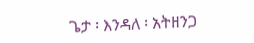ጌታ ፡ እንዳለ ፡ አትዘንጋ